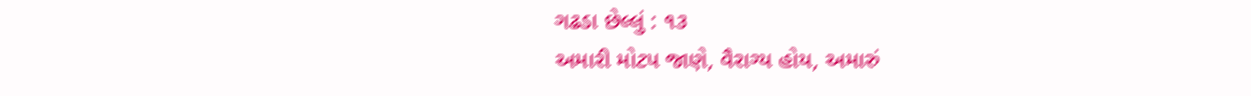ગઢડા છેલ્લું : ૧૩
અમારી મોટપ જાણે, વૈરાગ્ય હોય, અમારું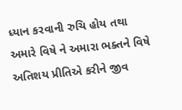ધ્યાન કરવાની રુચિ હોય તથા અમારે વિષે ને અમારા ભક્તને વિષે અતિશય પ્રીતિએ કરીને જીવ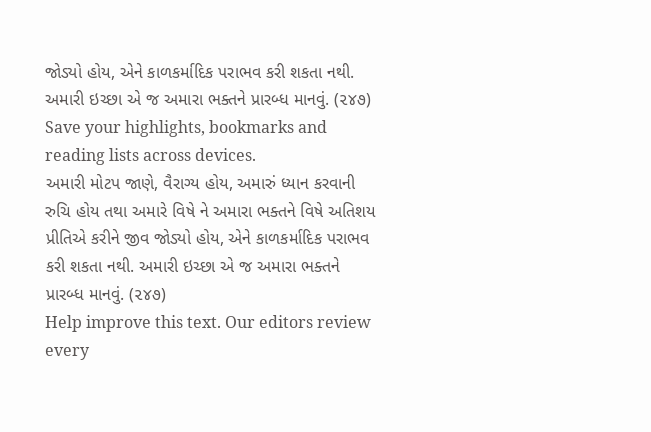જોડ્યો હોય, એને કાળકર્માદિક પરાભવ કરી શકતા નથી. અમારી ઇચ્છા એ જ અમારા ભક્તને પ્રારબ્ધ માનવું. (૨૪૭)
Save your highlights, bookmarks and reading lists across devices.
અમારી મોટપ જાણે, વૈરાગ્ય હોય, અમારું ધ્યાન કરવાની રુચિ હોય તથા અમારે વિષે ને અમારા ભક્તને વિષે અતિશય પ્રીતિએ કરીને જીવ જોડ્યો હોય, એને કાળકર્માદિક પરાભવ કરી શકતા નથી. અમારી ઇચ્છા એ જ અમારા ભક્તને પ્રારબ્ધ માનવું. (૨૪૭)
Help improve this text. Our editors review every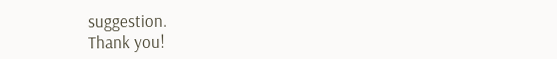suggestion.
Thank you!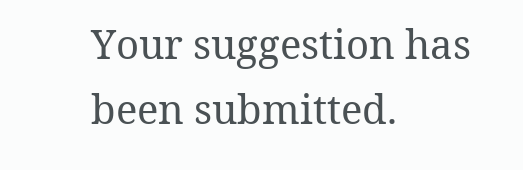Your suggestion has been submitted.